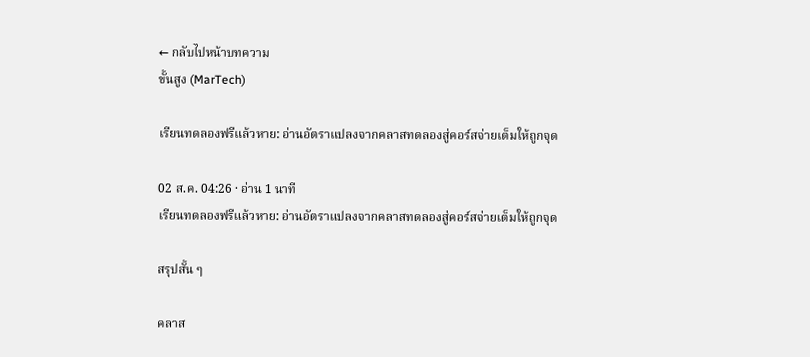← กลับไปหน้าบทความ
ขั้นสูง (MarTech)

เรียนทดลองฟรีแล้วหาย: อ่านอัตราแปลงจากคลาสทดลองสู่คอร์สจ่ายเต็มให้ถูกจุด

02 ส.ค. 04:26 · อ่าน 1 นาที
เรียนทดลองฟรีแล้วหาย: อ่านอัตราแปลงจากคลาสทดลองสู่คอร์สจ่ายเต็มให้ถูกจุด

สรุปสั้น ๆ

คลาส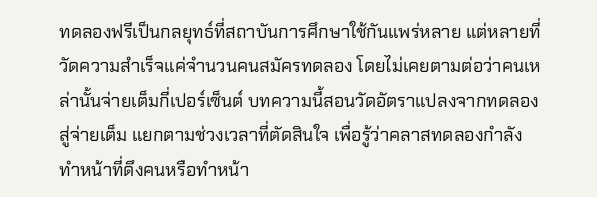ทดลองฟรีเป็นกลยุทธ์ที่สถาบันการศึกษาใช้กันแพร่หลาย แต่หลายที่วัดความสำเร็จแค่จำนวนคนสมัครทดลอง โดยไม่เคยตามต่อว่าคนเหล่านั้นจ่ายเต็มกี่เปอร์เซ็นต์ บทความนี้สอนวัดอัตราแปลงจากทดลองสู่จ่ายเต็ม แยกตามช่วงเวลาที่ตัดสินใจ เพื่อรู้ว่าคลาสทดลองกำลังทำหน้าที่ดึงคนหรือทำหน้า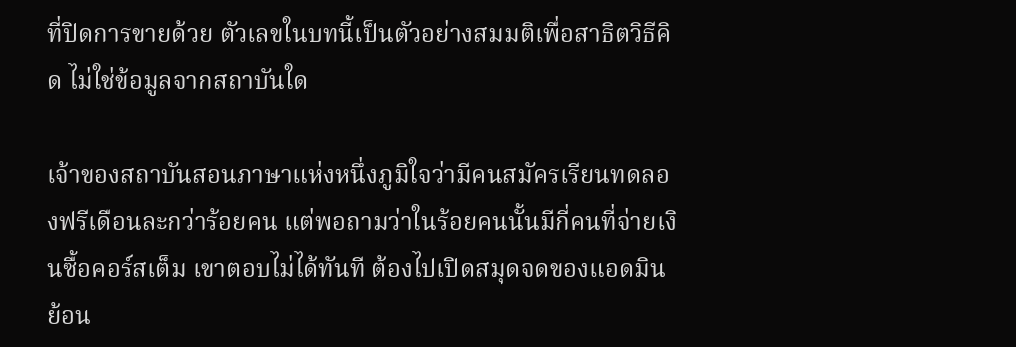ที่ปิดการขายด้วย ตัวเลขในบทนี้เป็นตัวอย่างสมมติเพื่อสาธิตวิธีคิด ไม่ใช่ข้อมูลจากสถาบันใด

เจ้าของสถาบันสอนภาษาแห่งหนึ่งภูมิใจว่ามีคนสมัครเรียนทดลองฟรีเดือนละกว่าร้อยคน แต่พอถามว่าในร้อยคนนั้นมีกี่คนที่จ่ายเงินซื้อคอร์สเต็ม เขาตอบไม่ได้ทันที ต้องไปเปิดสมุดจดของแอดมินย้อน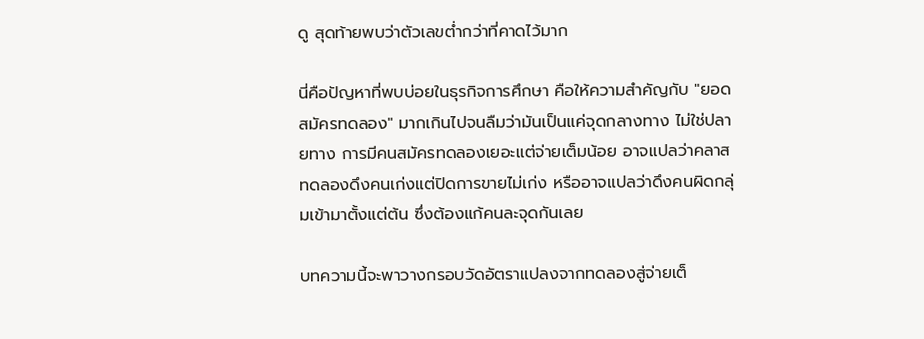ดู สุดท้ายพบว่าตัวเลขต่ำกว่าที่คาดไว้มาก

นี่คือปัญหาที่พบบ่อยในธุรกิจการศึกษา คือให้ความสำคัญกับ "ยอดสมัครทดลอง" มากเกินไปจนลืมว่ามันเป็นแค่จุดกลางทาง ไม่ใช่ปลายทาง การมีคนสมัครทดลองเยอะแต่จ่ายเต็มน้อย อาจแปลว่าคลาสทดลองดึงคนเก่งแต่ปิดการขายไม่เก่ง หรืออาจแปลว่าดึงคนผิดกลุ่มเข้ามาตั้งแต่ต้น ซึ่งต้องแก้คนละจุดกันเลย

บทความนี้จะพาวางกรอบวัดอัตราแปลงจากทดลองสู่จ่ายเต็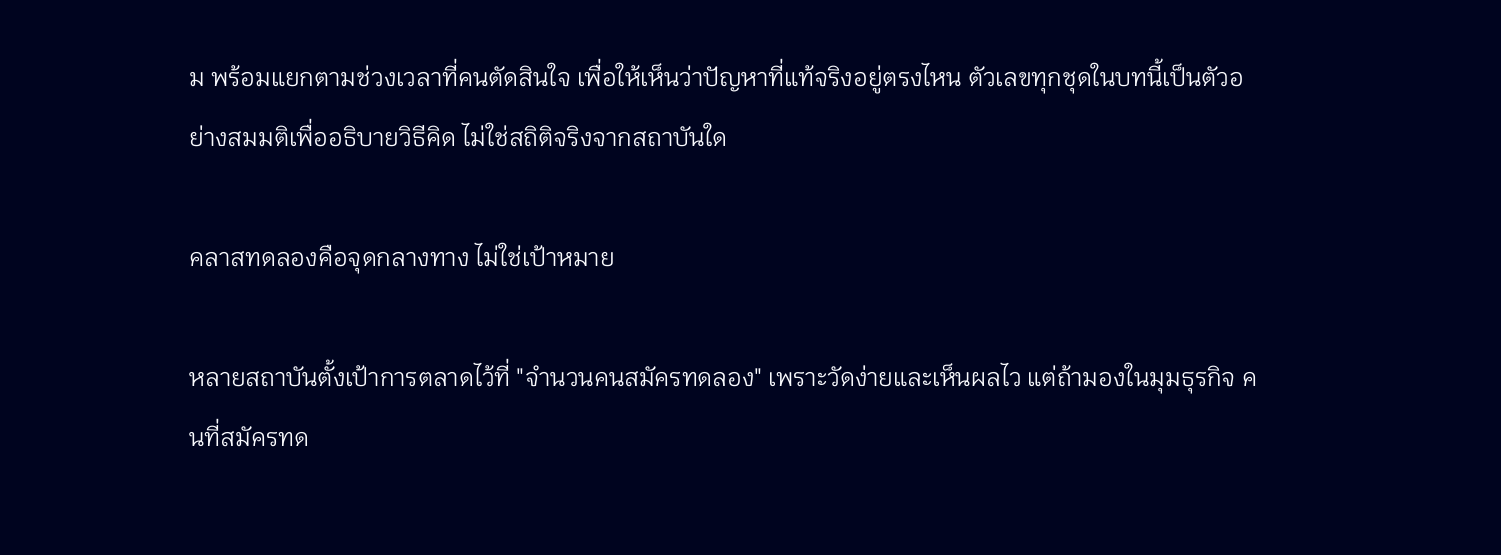ม พร้อมแยกตามช่วงเวลาที่คนตัดสินใจ เพื่อให้เห็นว่าปัญหาที่แท้จริงอยู่ตรงไหน ตัวเลขทุกชุดในบทนี้เป็นตัวอย่างสมมติเพื่ออธิบายวิธีคิด ไม่ใช่สถิติจริงจากสถาบันใด

คลาสทดลองคือจุดกลางทาง ไม่ใช่เป้าหมาย

หลายสถาบันตั้งเป้าการตลาดไว้ที่ "จำนวนคนสมัครทดลอง" เพราะวัดง่ายและเห็นผลไว แต่ถ้ามองในมุมธุรกิจ คนที่สมัครทด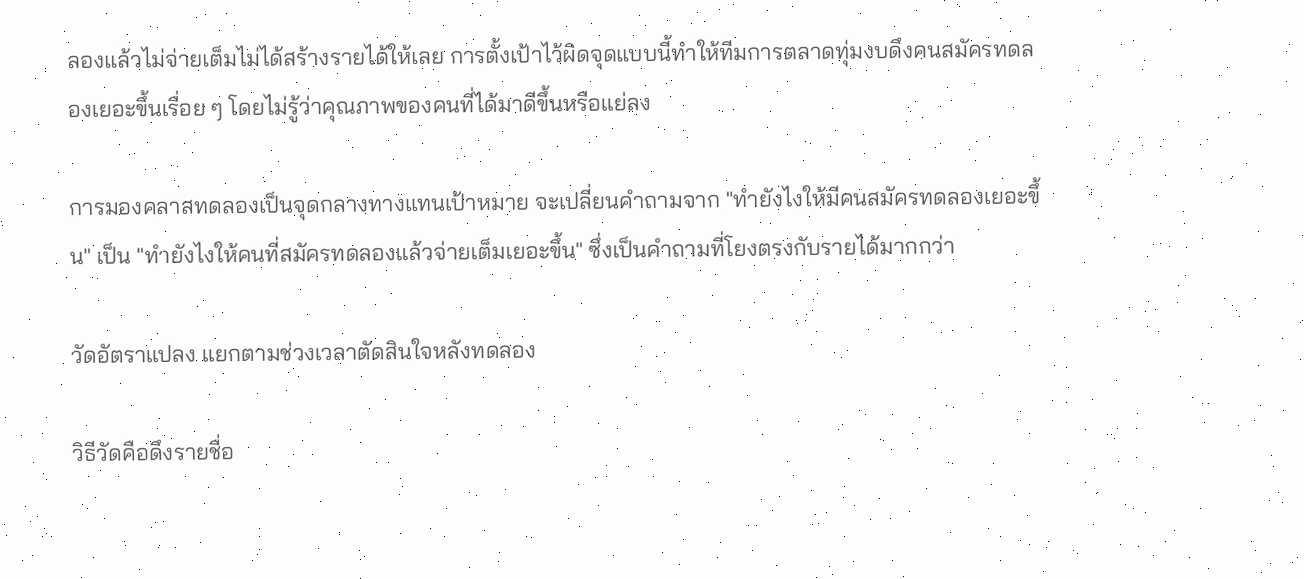ลองแล้วไม่จ่ายเต็มไม่ได้สร้างรายได้ให้เลย การตั้งเป้าไว้ผิดจุดแบบนี้ทำให้ทีมการตลาดทุ่มงบดึงคนสมัครทดลองเยอะขึ้นเรื่อย ๆ โดยไม่รู้ว่าคุณภาพของคนที่ได้มาดีขึ้นหรือแย่ลง

การมองคลาสทดลองเป็นจุดกลางทางแทนเป้าหมาย จะเปลี่ยนคำถามจาก "ทำยังไงให้มีคนสมัครทดลองเยอะขึ้น" เป็น "ทำยังไงให้คนที่สมัครทดลองแล้วจ่ายเต็มเยอะขึ้น" ซึ่งเป็นคำถามที่โยงตรงกับรายได้มากกว่า

วัดอัตราแปลง แยกตามช่วงเวลาตัดสินใจหลังทดลอง

วิธีวัดคือดึงรายชื่อ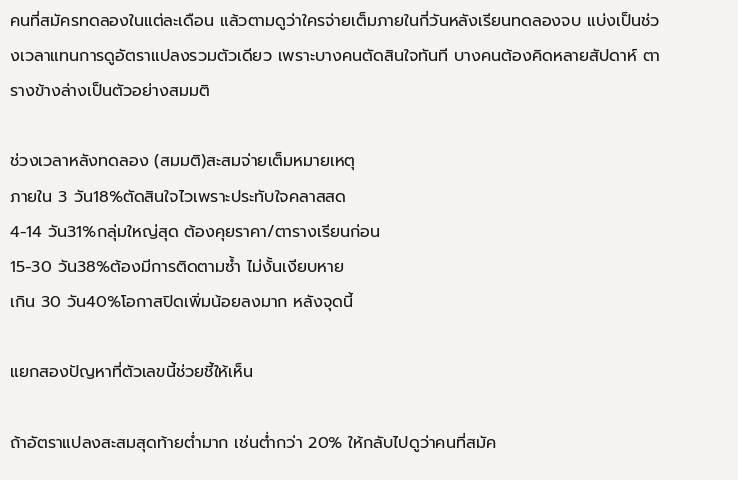คนที่สมัครทดลองในแต่ละเดือน แล้วตามดูว่าใครจ่ายเต็มภายในกี่วันหลังเรียนทดลองจบ แบ่งเป็นช่วงเวลาแทนการดูอัตราแปลงรวมตัวเดียว เพราะบางคนตัดสินใจทันที บางคนต้องคิดหลายสัปดาห์ ตารางข้างล่างเป็นตัวอย่างสมมติ

ช่วงเวลาหลังทดลอง (สมมติ)สะสมจ่ายเต็มหมายเหตุ
ภายใน 3 วัน18%ตัดสินใจไวเพราะประทับใจคลาสสด
4-14 วัน31%กลุ่มใหญ่สุด ต้องคุยราคา/ตารางเรียนก่อน
15-30 วัน38%ต้องมีการติดตามซ้ำ ไม่งั้นเงียบหาย
เกิน 30 วัน40%โอกาสปิดเพิ่มน้อยลงมาก หลังจุดนี้

แยกสองปัญหาที่ตัวเลขนี้ช่วยชี้ให้เห็น

ถ้าอัตราแปลงสะสมสุดท้ายต่ำมาก เช่นต่ำกว่า 20% ให้กลับไปดูว่าคนที่สมัค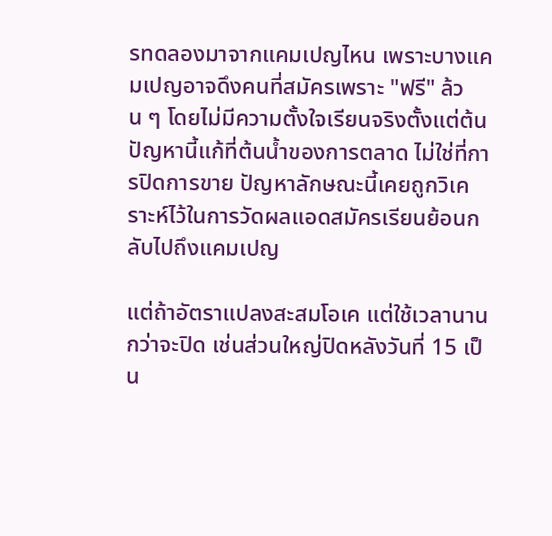รทดลองมาจากแคมเปญไหน เพราะบางแคมเปญอาจดึงคนที่สมัครเพราะ "ฟรี" ล้วน ๆ โดยไม่มีความตั้งใจเรียนจริงตั้งแต่ต้น ปัญหานี้แก้ที่ต้นน้ำของการตลาด ไม่ใช่ที่การปิดการขาย ปัญหาลักษณะนี้เคยถูกวิเคราะห์ไว้ในการวัดผลแอดสมัครเรียนย้อนกลับไปถึงแคมเปญ

แต่ถ้าอัตราแปลงสะสมโอเค แต่ใช้เวลานานกว่าจะปิด เช่นส่วนใหญ่ปิดหลังวันที่ 15 เป็น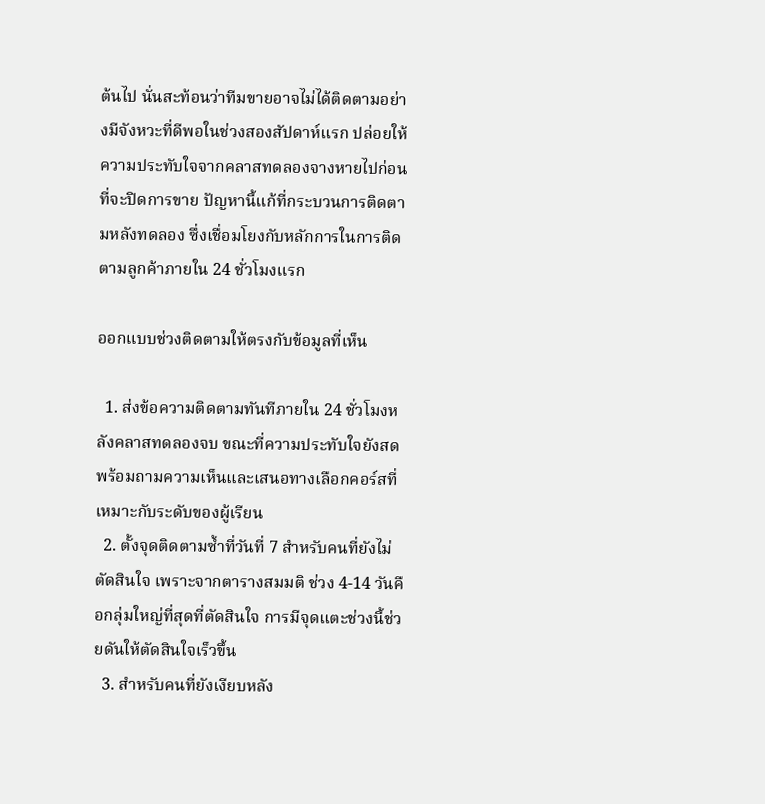ต้นไป นั่นสะท้อนว่าทีมขายอาจไม่ได้ติดตามอย่างมีจังหวะที่ดีพอในช่วงสองสัปดาห์แรก ปล่อยให้ความประทับใจจากคลาสทดลองจางหายไปก่อนที่จะปิดการขาย ปัญหานี้แก้ที่กระบวนการติดตามหลังทดลอง ซึ่งเชื่อมโยงกับหลักการในการติดตามลูกค้าภายใน 24 ชั่วโมงแรก

ออกแบบช่วงติดตามให้ตรงกับข้อมูลที่เห็น

  1. ส่งข้อความติดตามทันทีภายใน 24 ชั่วโมงหลังคลาสทดลองจบ ขณะที่ความประทับใจยังสด พร้อมถามความเห็นและเสนอทางเลือกคอร์สที่เหมาะกับระดับของผู้เรียน
  2. ตั้งจุดติดตามซ้ำที่วันที่ 7 สำหรับคนที่ยังไม่ตัดสินใจ เพราะจากตารางสมมติ ช่วง 4-14 วันคือกลุ่มใหญ่ที่สุดที่ตัดสินใจ การมีจุดแตะช่วงนี้ช่วยดันให้ตัดสินใจเร็วขึ้น
  3. สำหรับคนที่ยังเงียบหลัง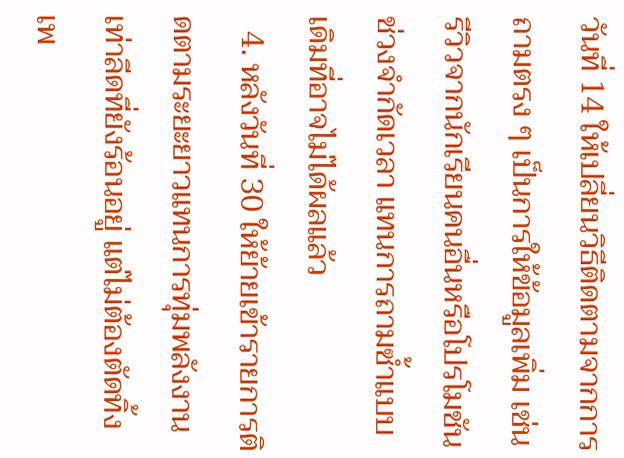วันที่ 14 ให้เปลี่ยนวิธีติดตามจากการถามตรง ๆ เป็นการให้ข้อมูลเพิ่ม เช่น รีวิวจากนักเรียนคนอื่นหรือโปรโมชันช่วงจำกัดเวลา แทนการถามซ้ำแบบเดิมที่อาจไม่ได้ผลแล้ว
  4. หลังวันที่ 30 ให้ย้ายเข้ารายการติดตามระยะยาวแทนการทุ่มพลังงานเท่าลีดที่ยังร้อนอยู่ แต่ไม่ต้องตัดทิ้ง เพ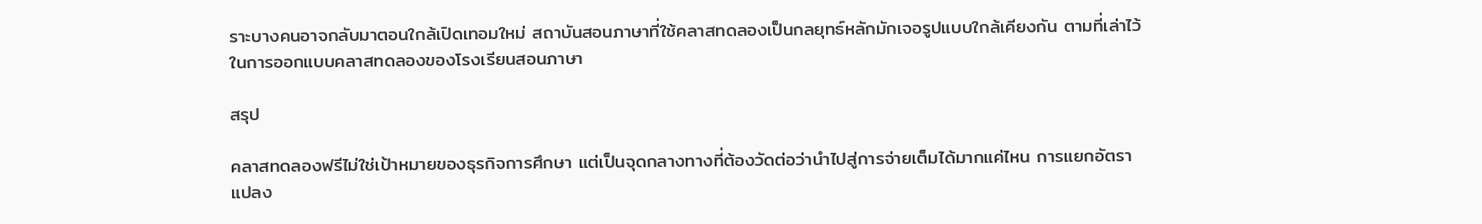ราะบางคนอาจกลับมาตอนใกล้เปิดเทอมใหม่ สถาบันสอนภาษาที่ใช้คลาสทดลองเป็นกลยุทธ์หลักมักเจอรูปแบบใกล้เคียงกัน ตามที่เล่าไว้ในการออกแบบคลาสทดลองของโรงเรียนสอนภาษา

สรุป

คลาสทดลองฟรีไม่ใช่เป้าหมายของธุรกิจการศึกษา แต่เป็นจุดกลางทางที่ต้องวัดต่อว่านำไปสู่การจ่ายเต็มได้มากแค่ไหน การแยกอัตราแปลง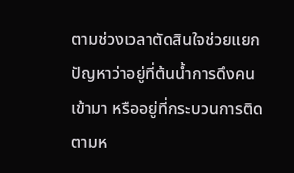ตามช่วงเวลาตัดสินใจช่วยแยกปัญหาว่าอยู่ที่ต้นน้ำการดึงคนเข้ามา หรืออยู่ที่กระบวนการติดตามห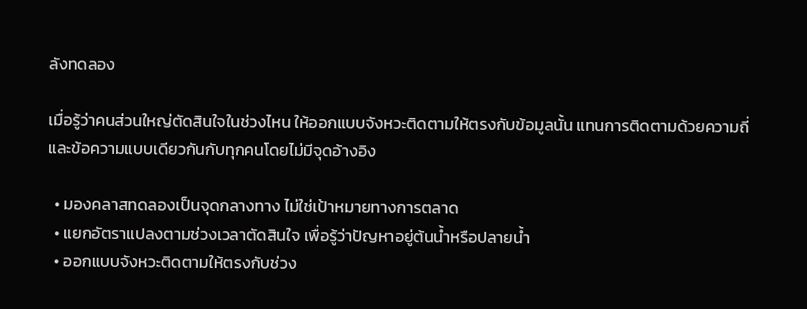ลังทดลอง

เมื่อรู้ว่าคนส่วนใหญ่ตัดสินใจในช่วงไหน ให้ออกแบบจังหวะติดตามให้ตรงกับข้อมูลนั้น แทนการติดตามด้วยความถี่และข้อความแบบเดียวกันกับทุกคนโดยไม่มีจุดอ้างอิง

  • มองคลาสทดลองเป็นจุดกลางทาง ไม่ใช่เป้าหมายทางการตลาด
  • แยกอัตราแปลงตามช่วงเวลาตัดสินใจ เพื่อรู้ว่าปัญหาอยู่ต้นน้ำหรือปลายน้ำ
  • ออกแบบจังหวะติดตามให้ตรงกับช่วง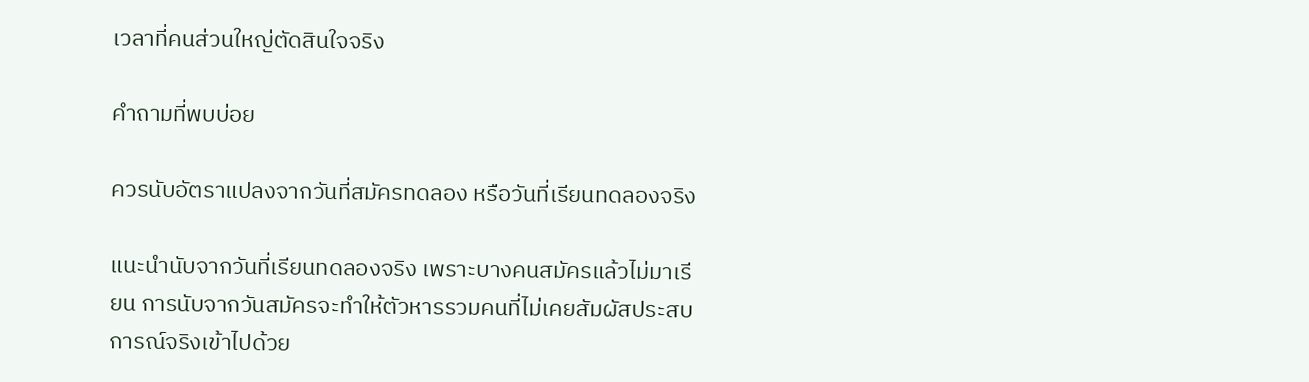เวลาที่คนส่วนใหญ่ตัดสินใจจริง

คำถามที่พบบ่อย

ควรนับอัตราแปลงจากวันที่สมัครทดลอง หรือวันที่เรียนทดลองจริง

แนะนำนับจากวันที่เรียนทดลองจริง เพราะบางคนสมัครแล้วไม่มาเรียน การนับจากวันสมัครจะทำให้ตัวหารรวมคนที่ไม่เคยสัมผัสประสบการณ์จริงเข้าไปด้วย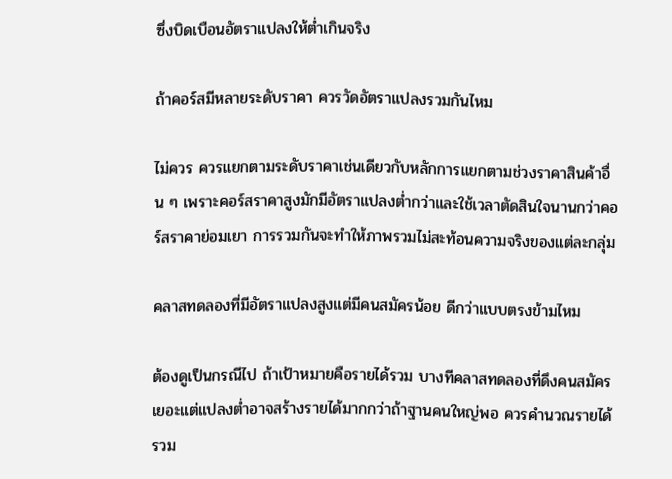ซึ่งบิดเบือนอัตราแปลงให้ต่ำเกินจริง

ถ้าคอร์สมีหลายระดับราคา ควรวัดอัตราแปลงรวมกันไหม

ไม่ควร ควรแยกตามระดับราคาเช่นเดียวกับหลักการแยกตามช่วงราคาสินค้าอื่น ๆ เพราะคอร์สราคาสูงมักมีอัตราแปลงต่ำกว่าและใช้เวลาตัดสินใจนานกว่าคอร์สราคาย่อมเยา การรวมกันจะทำให้ภาพรวมไม่สะท้อนความจริงของแต่ละกลุ่ม

คลาสทดลองที่มีอัตราแปลงสูงแต่มีคนสมัครน้อย ดีกว่าแบบตรงข้ามไหม

ต้องดูเป็นกรณีไป ถ้าเป้าหมายคือรายได้รวม บางทีคลาสทดลองที่ดึงคนสมัครเยอะแต่แปลงต่ำอาจสร้างรายได้มากกว่าถ้าฐานคนใหญ่พอ ควรคำนวณรายได้รวม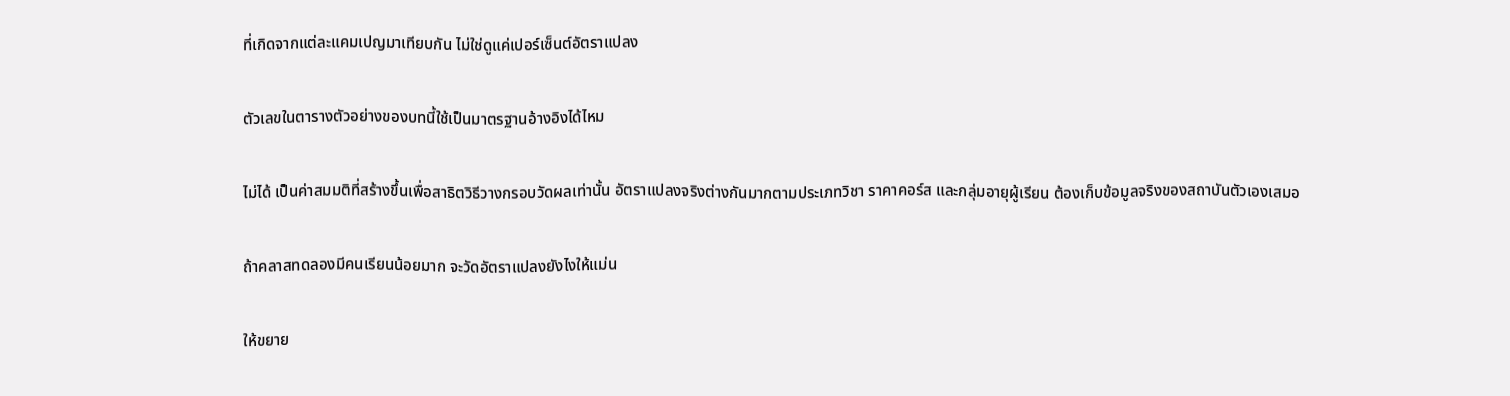ที่เกิดจากแต่ละแคมเปญมาเทียบกัน ไม่ใช่ดูแค่เปอร์เซ็นต์อัตราแปลง

ตัวเลขในตารางตัวอย่างของบทนี้ใช้เป็นมาตรฐานอ้างอิงได้ไหม

ไม่ได้ เป็นค่าสมมติที่สร้างขึ้นเพื่อสาธิตวิธีวางกรอบวัดผลเท่านั้น อัตราแปลงจริงต่างกันมากตามประเภทวิชา ราคาคอร์ส และกลุ่มอายุผู้เรียน ต้องเก็บข้อมูลจริงของสถาบันตัวเองเสมอ

ถ้าคลาสทดลองมีคนเรียนน้อยมาก จะวัดอัตราแปลงยังไงให้แม่น

ให้ขยาย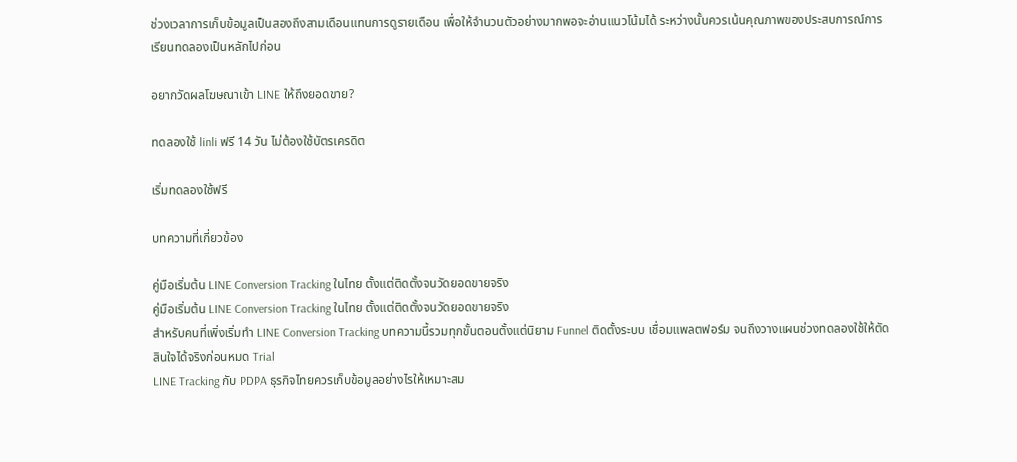ช่วงเวลาการเก็บข้อมูลเป็นสองถึงสามเดือนแทนการดูรายเดือน เพื่อให้จำนวนตัวอย่างมากพอจะอ่านแนวโน้มได้ ระหว่างนั้นควรเน้นคุณภาพของประสบการณ์การเรียนทดลองเป็นหลักไปก่อน

อยากวัดผลโฆษณาเข้า LINE ให้ถึงยอดขาย?

ทดลองใช้ linli ฟรี 14 วัน ไม่ต้องใช้บัตรเครดิต

เริ่มทดลองใช้ฟรี

บทความที่เกี่ยวข้อง

คู่มือเริ่มต้น LINE Conversion Tracking ในไทย ตั้งแต่ติดตั้งจนวัดยอดขายจริง
คู่มือเริ่มต้น LINE Conversion Tracking ในไทย ตั้งแต่ติดตั้งจนวัดยอดขายจริง
สำหรับคนที่เพิ่งเริ่มทำ LINE Conversion Tracking บทความนี้รวมทุกขั้นตอนตั้งแต่นิยาม Funnel ติดตั้งระบบ เชื่อมแพลตฟอร์ม จนถึงวางแผนช่วงทดลองใช้ให้ตัดสินใจได้จริงก่อนหมด Trial
LINE Tracking กับ PDPA ธุรกิจไทยควรเก็บข้อมูลอย่างไรให้เหมาะสม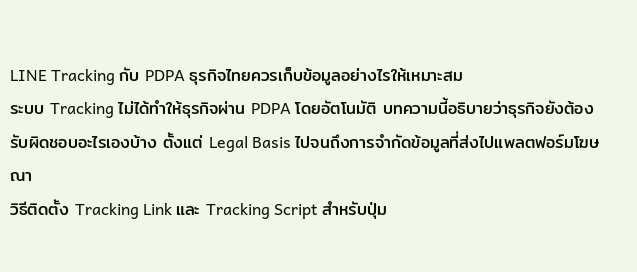LINE Tracking กับ PDPA ธุรกิจไทยควรเก็บข้อมูลอย่างไรให้เหมาะสม
ระบบ Tracking ไม่ได้ทำให้ธุรกิจผ่าน PDPA โดยอัตโนมัติ บทความนี้อธิบายว่าธุรกิจยังต้องรับผิดชอบอะไรเองบ้าง ตั้งแต่ Legal Basis ไปจนถึงการจำกัดข้อมูลที่ส่งไปแพลตฟอร์มโฆษณา
วิธีติดตั้ง Tracking Link และ Tracking Script สำหรับปุ่ม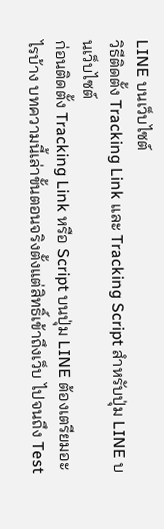LINE บนเว็บไซต์
วิธีติดตั้ง Tracking Link และ Tracking Script สำหรับปุ่ม LINE บนเว็บไซต์
ก่อนติดตั้ง Tracking Link หรือ Script บนปุ่ม LINE ต้องเตรียมอะไรบ้าง บทความนี้เล่าขั้นตอนจริงตั้งแต่สิทธิ์เข้าถึงเว็บ ไปจนถึง Test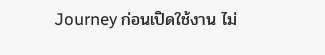Journey ก่อนเปิดใช้งาน ไม่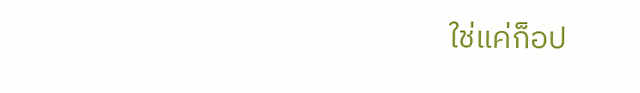ใช่แค่ก็อป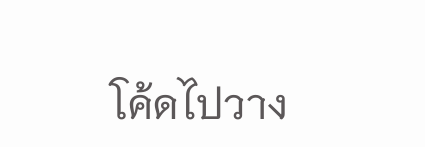โค้ดไปวาง